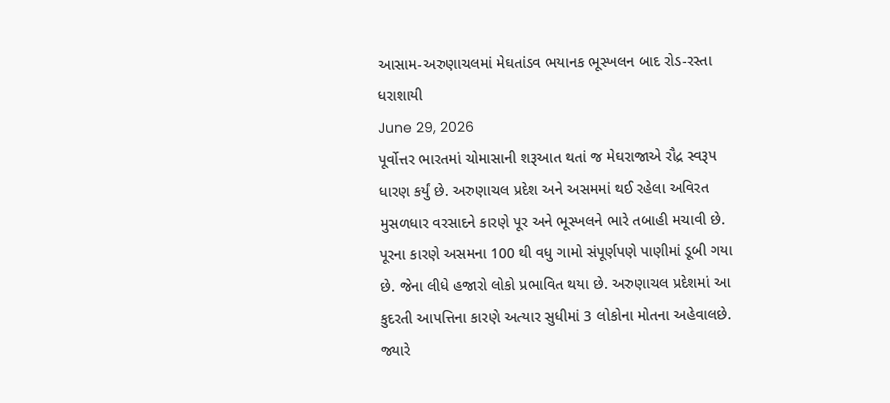આસામ-અરુણાચલમાં મેઘતાંડવ ભયાનક ભૂસ્ખલન બાદ રોડ-રસ્તા ધરાશાયી
June 29, 2026
પૂર્વોત્તર ભારતમાં ચોમાસાની શરૂઆત થતાં જ મેઘરાજાએ રૌદ્ર સ્વરૂપ ધારણ કર્યું છે. અરુણાચલ પ્રદેશ અને અસમમાં થઈ રહેલા અવિરત મુસળધાર વરસાદને કારણે પૂર અને ભૂસ્ખલને ભારે તબાહી મચાવી છે. પૂરના કારણે અસમના 100 થી વધુ ગામો સંપૂર્ણપણે પાણીમાં ડૂબી ગયા છે. જેના લીધે હજારો લોકો પ્રભાવિત થયા છે. અરુણાચલ પ્રદેશમાં આ કુદરતી આપત્તિના કારણે અત્યાર સુધીમાં 3 લોકોના મોતના અહેવાલછે. જ્યારે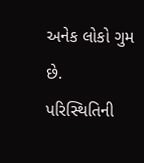અનેક લોકો ગુમ છે. પરિસ્થિતિની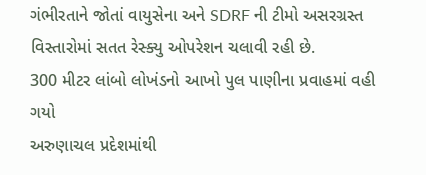ગંભીરતાને જોતાં વાયુસેના અને SDRF ની ટીમો અસરગ્રસ્ત વિસ્તારોમાં સતત રેસ્ક્યુ ઓપરેશન ચલાવી રહી છે.
300 મીટર લાંબો લોખંડનો આખો પુલ પાણીના પ્રવાહમાં વહી ગયો
અરુણાચલ પ્રદેશમાંથી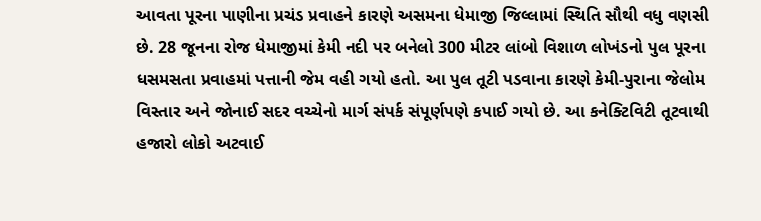આવતા પૂરના પાણીના પ્રચંડ પ્રવાહને કારણે અસમના ધેમાજી જિલ્લામાં સ્થિતિ સૌથી વધુ વણસી છે. 28 જૂનના રોજ ધેમાજીમાં કેમી નદી પર બનેલો 300 મીટર લાંબો વિશાળ લોખંડનો પુલ પૂરના ધસમસતા પ્રવાહમાં પત્તાની જેમ વહી ગયો હતો. આ પુલ તૂટી પડવાના કારણે કેમી-પુરાના જેલોમ વિસ્તાર અને જોનાઈ સદર વચ્ચેનો માર્ગ સંપર્ક સંપૂર્ણપણે કપાઈ ગયો છે. આ કનેક્ટિવિટી તૂટવાથી હજારો લોકો અટવાઈ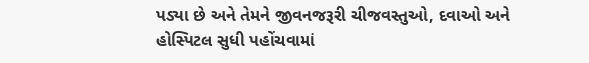પડ્યા છે અને તેમને જીવનજરૂરી ચીજવસ્તુઓ, દવાઓ અને હોસ્પિટલ સુધી પહોંચવામાં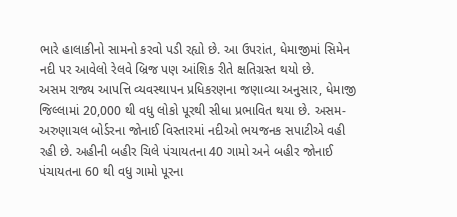ભારે હાલાકીનો સામનો કરવો પડી રહ્યો છે. આ ઉપરાંત, ધેમાજીમાં સિમેન નદી પર આવેલો રેલવે બ્રિજ પણ આંશિક રીતે ક્ષતિગ્રસ્ત થયો છે.
અસમ રાજ્ય આપત્તિ વ્યવસ્થાપન પ્રધિકરણના જણાવ્યા અનુસાર, ધેમાજી જિલ્લામાં 20,000 થી વધુ લોકો પૂરથી સીધા પ્રભાવિત થયા છે. અસમ-અરુણાચલ બોર્ડરના જોનાઈ વિસ્તારમાં નદીઓ ભયજનક સપાટીએ વહી રહી છે. અહીની બહીર ચિલે પંચાયતના 40 ગામો અને બહીર જોનાઈ પંચાયતના 60 થી વધુ ગામો પૂરના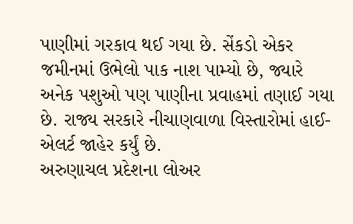પાણીમાં ગરકાવ થઈ ગયા છે. સેંકડો એકર જમીનમાં ઉભેલો પાક નાશ પામ્યો છે, જ્યારે અનેક પશુઓ પણ પાણીના પ્રવાહમાં તણાઈ ગયા છે. રાજ્ય સરકારે નીચાણવાળા વિસ્તારોમાં હાઈ-એલર્ટ જાહેર કર્યું છે.
અરુણાચલ પ્રદેશના લોઅર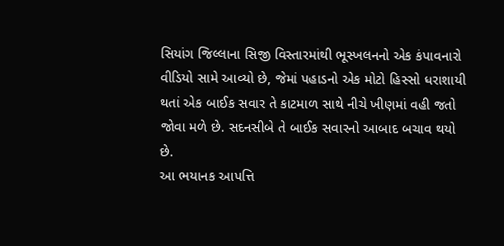સિયાંગ જિલ્લાના સિજી વિસ્તારમાંથી ભૂસ્ખલનનો એક કંપાવનારો વીડિયો સામે આવ્યો છે, જેમાં પહાડનો એક મોટો હિસ્સો ધરાશાયી થતાં એક બાઈક સવાર તે કાટમાળ સાથે નીચે ખીણમાં વહી જતો જોવા મળે છે. સદનસીબે તે બાઈક સવારનો આબાદ બચાવ થયો છે.
આ ભયાનક આપત્તિ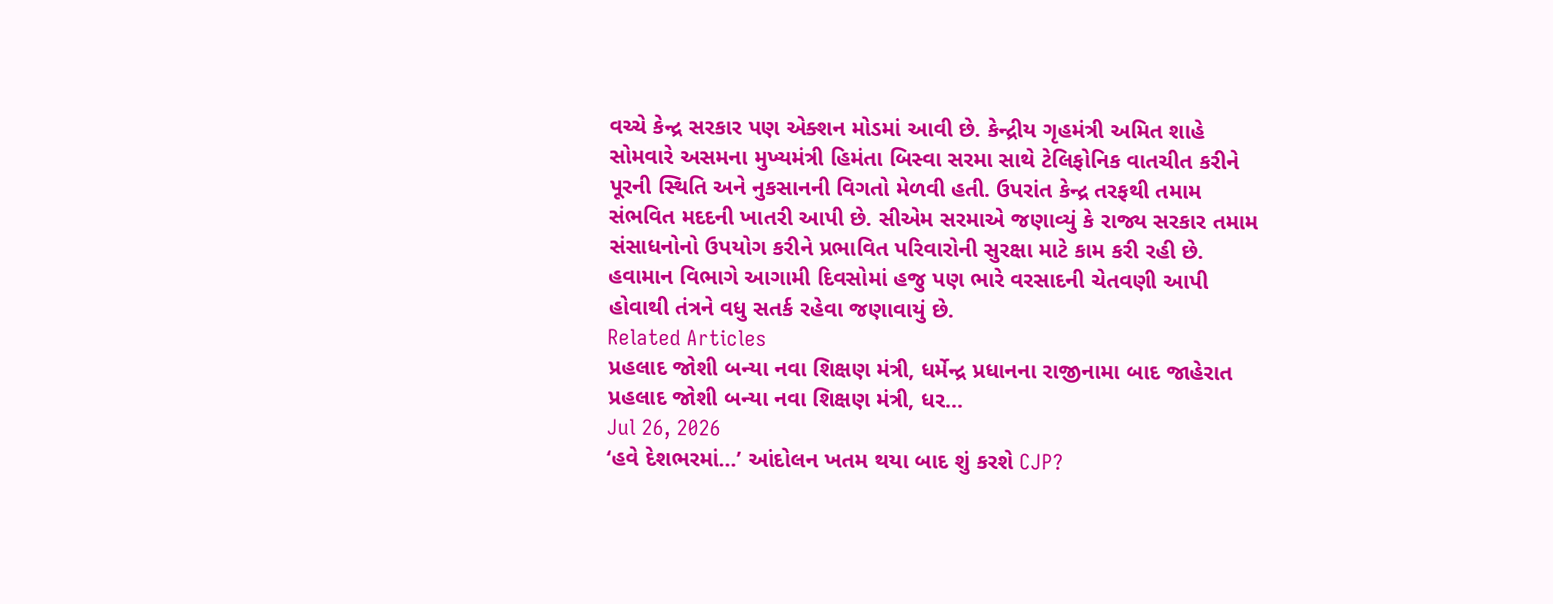વચ્ચે કેન્દ્ર સરકાર પણ એક્શન મોડમાં આવી છે. કેન્દ્રીય ગૃહમંત્રી અમિત શાહે સોમવારે અસમના મુખ્યમંત્રી હિમંતા બિસ્વા સરમા સાથે ટેલિફોનિક વાતચીત કરીને પૂરની સ્થિતિ અને નુકસાનની વિગતો મેળવી હતી. ઉપરાંત કેન્દ્ર તરફથી તમામ સંભવિત મદદની ખાતરી આપી છે. સીએમ સરમાએ જણાવ્યું કે રાજ્ય સરકાર તમામ સંસાધનોનો ઉપયોગ કરીને પ્રભાવિત પરિવારોની સુરક્ષા માટે કામ કરી રહી છે. હવામાન વિભાગે આગામી દિવસોમાં હજુ પણ ભારે વરસાદની ચેતવણી આપી હોવાથી તંત્રને વધુ સતર્ક રહેવા જણાવાયું છે.
Related Articles
પ્રહલાદ જોશી બન્યા નવા શિક્ષણ મંત્રી, ધર્મેન્દ્ર પ્રધાનના રાજીનામા બાદ જાહેરાત
પ્રહલાદ જોશી બન્યા નવા શિક્ષણ મંત્રી, ધર...
Jul 26, 2026
‘હવે દેશભરમાં...’ આંદોલન ખતમ થયા બાદ શું કરશે CJP?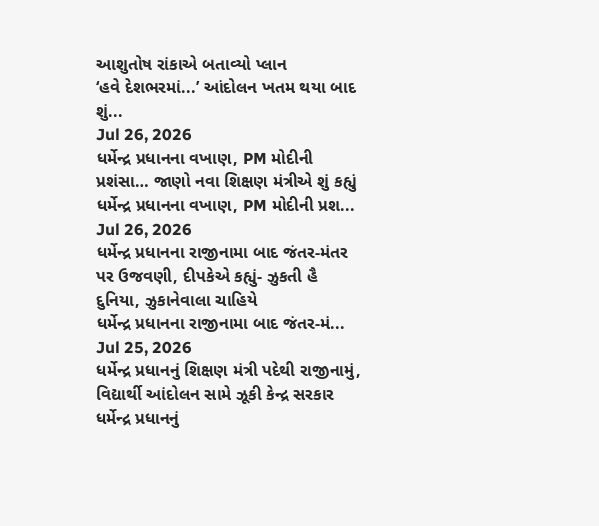આશુતોષ રાંકાએ બતાવ્યો પ્લાન
‘હવે દેશભરમાં...’ આંદોલન ખતમ થયા બાદ શું...
Jul 26, 2026
ધર્મેન્દ્ર પ્રધાનના વખાણ, PM મોદીની પ્રશંસા… જાણો નવા શિક્ષણ મંત્રીએ શું કહ્યું
ધર્મેન્દ્ર પ્રધાનના વખાણ, PM મોદીની પ્રશ...
Jul 26, 2026
ધર્મેન્દ્ર પ્રધાનના રાજીનામા બાદ જંતર-મંતર પર ઉજવણી, દીપકેએ કહ્યું- ઝુકતી હૈ દુનિયા, ઝુકાનેવાલા ચાહિયે
ધર્મેન્દ્ર પ્રધાનના રાજીનામા બાદ જંતર-મં...
Jul 25, 2026
ધર્મેન્દ્ર પ્રધાનનું શિક્ષણ મંત્રી પદેથી રાજીનામું, વિદ્યાર્થી આંદોલન સામે ઝૂકી કેન્દ્ર સરકાર
ધર્મેન્દ્ર પ્રધાનનું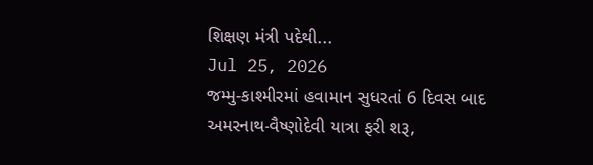શિક્ષણ મંત્રી પદેથી...
Jul 25, 2026
જમ્મુ-કાશ્મીરમાં હવામાન સુધરતાં 6 દિવસ બાદ અમરનાથ-વૈષ્ણોદેવી યાત્રા ફરી શરૂ,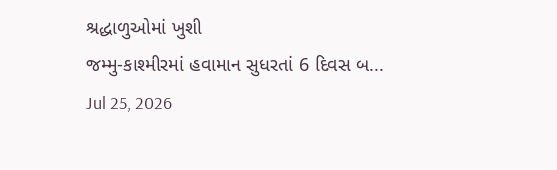શ્રદ્ધાળુઓમાં ખુશી
જમ્મુ-કાશ્મીરમાં હવામાન સુધરતાં 6 દિવસ બ...
Jul 25, 2026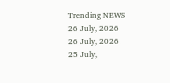Trending NEWS
26 July, 2026
26 July, 2026
25 July,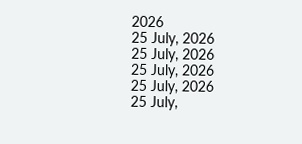2026
25 July, 2026
25 July, 2026
25 July, 2026
25 July, 2026
25 July,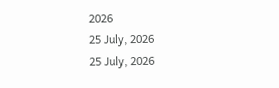2026
25 July, 2026
25 July, 2026